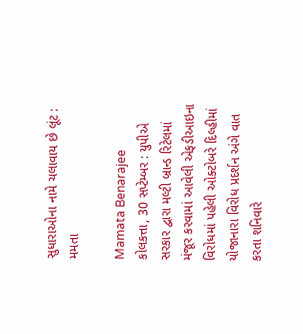સુધારાઓના નામે ચલાવાય છે લૂંટ : મમતા

Mamata Benarajee
કોલકત્તા, 30 સપ્ટેમ્બર : યુપીએ સરકાર દ્વારા મલ્ટી બ્રાન્ડ રિટેલમાં મંજૂર કરવામાં આવેલી એફડીઆઇના વિરોધમાં પહેલી ઓક્ટોબરે દિલ્હીમાં યોજાનારા વિરોધ પ્રદર્શન અંગે વાત કરતા શનિવારે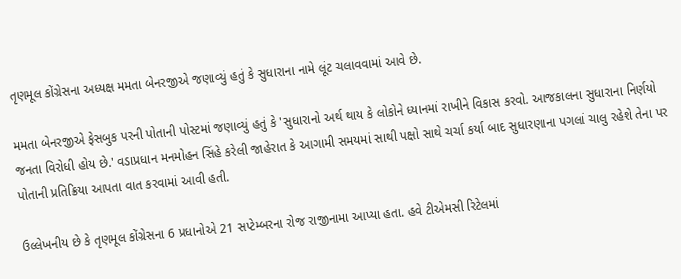તૃણમૂલ કોંગ્રેસના અધ્યક્ષ મમતા બેનરજીએ જણાવ્યું હતું કે સુધારાના નામે લૂંટ ચલાવવામાં આવે છે.

મમતા બેનરજીએ ફેસબુક પરની પોતાની પોસ્ટમાં જણાવ્યું હતું કે 'સુધારાનો અર્થ થાય કે લોકોને ધ્યાનમાં રાખીને વિકાસ કરવો. આજકાલના સુધારાના નિર્ણયો જનતા વિરોધી હોય છે.' વડાપ્રધાન મનમોહન સિંહે કરેલી જાહેરાત કે આગામી સમયમાં સાથી પક્ષો સાથે ચર્ચા કર્યા બાદ સુધારણાના પગલાં ચાલુ રહેશે તેના પર પોતાની પ્રતિક્રિયા આપતા વાત કરવામાં આવી હતી.

ઉલ્લેખનીય છે કે તૃણમૂલ કોંગ્રેસના 6 પ્રધાનોએ 21 સપ્ટેમ્બરના રોજ રાજીનામા આપ્યા હતા. હવે ટીએમસી રિટેલમાં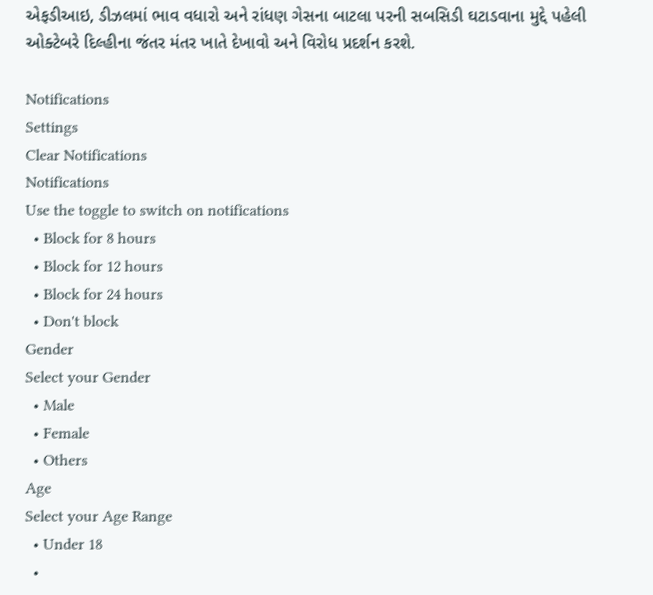એફડીઆઇ, ડીઝલમાં ભાવ વધારો અને રાંધણ ગેસના બાટલા પરની સબસિડી ઘટાડવાના મુદ્દે પહેલી ઓક્ટેબરે દિલ્હીના જંતર મંતર ખાતે દેખાવો અને વિરોધ પ્રદર્શન કરશે.

Notifications
Settings
Clear Notifications
Notifications
Use the toggle to switch on notifications
  • Block for 8 hours
  • Block for 12 hours
  • Block for 24 hours
  • Don't block
Gender
Select your Gender
  • Male
  • Female
  • Others
Age
Select your Age Range
  • Under 18
  •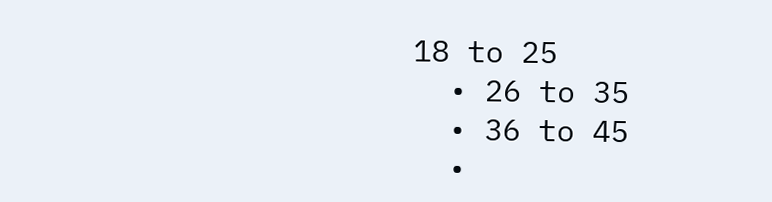18 to 25
  • 26 to 35
  • 36 to 45
  •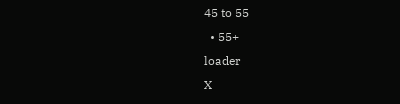45 to 55
  • 55+
loader
X